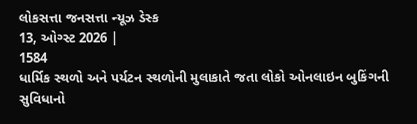લોકસત્તા જનસત્તા ન્યૂઝ ડેસ્ક
13, ઓગ્સ્ટ 2026 |
1584
ધાર્મિક સ્થળો અને પર્યટન સ્થળોની મુલાકાતે જતા લોકો ઓનલાઇન બુકિંગની સુવિધાનો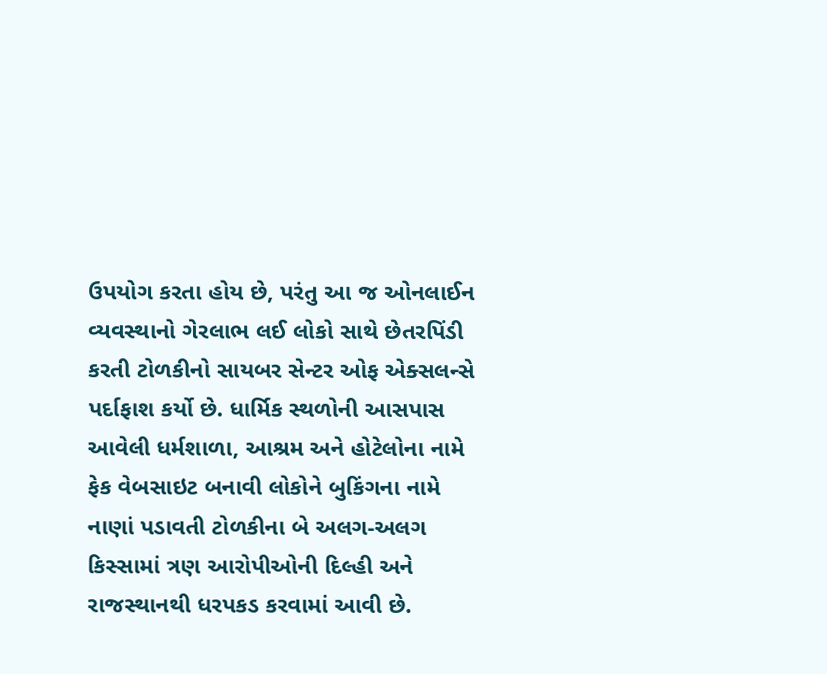ઉપયોગ કરતા હોય છે, પરંતુ આ જ ઓનલાઈન વ્યવસ્થાનો ગેરલાભ લઈ લોકો સાથે છેતરપિંડી કરતી ટોળકીનો સાયબર સેન્ટર ઓફ એક્સલન્સે પર્દાફાશ કર્યો છે. ધાર્મિક સ્થળોની આસપાસ આવેલી ધર્મશાળા, આશ્રમ અને હોટેલોના નામે ફેક વેબસાઇટ બનાવી લોકોને બુકિંગના નામે નાણાં પડાવતી ટોળકીના બે અલગ-અલગ કિસ્સામાં ત્રણ આરોપીઓની દિલ્હી અને રાજસ્થાનથી ધરપકડ કરવામાં આવી છે.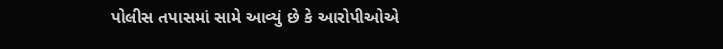પોલીસ તપાસમાં સામે આવ્યું છે કે આરોપીઓએ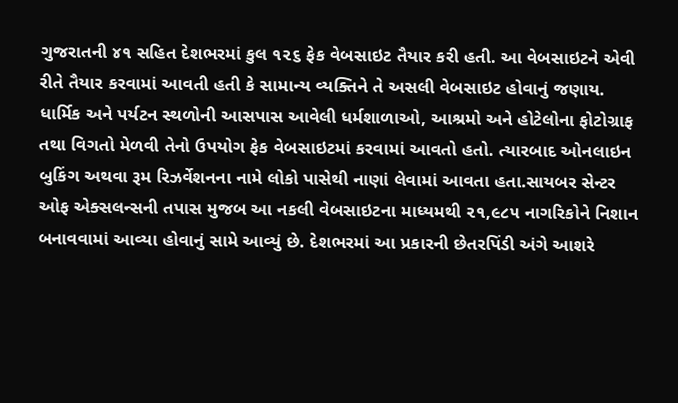ગુજરાતની ૪૧ સહિત દેશભરમાં કુલ ૧૨૬ ફેક વેબસાઇટ તૈયાર કરી હતી. આ વેબસાઇટને એવી રીતે તૈયાર કરવામાં આવતી હતી કે સામાન્ય વ્યક્તિને તે અસલી વેબસાઇટ હોવાનું જણાય.
ધાર્મિક અને પર્યટન સ્થળોની આસપાસ આવેલી ધર્મશાળાઓ, આશ્રમો અને હોટેલોના ફોટોગ્રાફ તથા વિગતો મેળવી તેનો ઉપયોગ ફેક વેબસાઇટમાં કરવામાં આવતો હતો. ત્યારબાદ ઓનલાઇન બુકિંગ અથવા રૂમ રિઝર્વેશનના નામે લોકો પાસેથી નાણાં લેવામાં આવતા હતા.સાયબર સેન્ટર ઓફ એક્સલન્સની તપાસ મુજબ આ નકલી વેબસાઇટના માધ્યમથી ૨૧,૯૮૫ નાગરિકોને નિશાન બનાવવામાં આવ્યા હોવાનું સામે આવ્યું છે. દેશભરમાં આ પ્રકારની છેતરપિંડી અંગે આશરે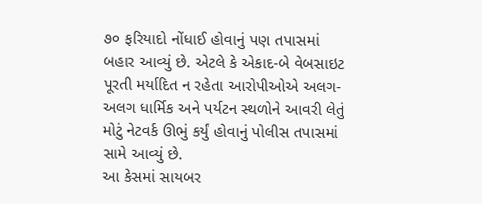૭૦ ફરિયાદો નોંધાઈ હોવાનું પણ તપાસમાં બહાર આવ્યું છે. એટલે કે એકાદ-બે વેબસાઇટ પૂરતી મર્યાદિત ન રહેતા આરોપીઓએ અલગ-અલગ ધાર્મિક અને પર્યટન સ્થળોને આવરી લેતું મોટું નેટવર્ક ઊભું કર્યું હોવાનું પોલીસ તપાસમાં સામે આવ્યું છે.
આ કેસમાં સાયબર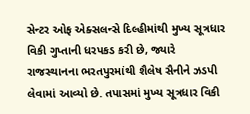સેન્ટર ઓફ એક્સલન્સે દિલ્હીમાંથી મુખ્ય સૂત્રધાર વિકી ગુપ્તાની ધરપકડ કરી છે, જ્યારે રાજસ્થાનના ભરતપુરમાંથી શૈલેષ સૈનીને ઝડપી લેવામાં આવ્યો છે. તપાસમાં મુખ્ય સૂત્રધાર વિકી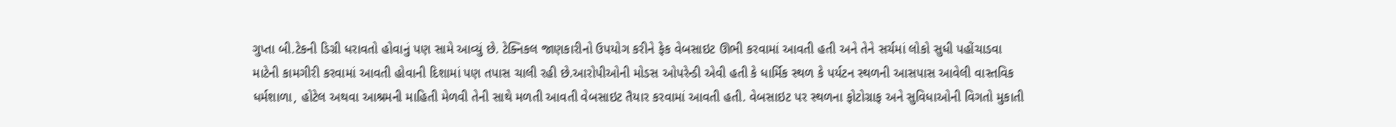ગુપ્તા બી.ટેકની ડિગ્રી ધરાવતો હોવાનું પણ સામે આવ્યું છે. ટેક્નિકલ જાણકારીનો ઉપયોગ કરીને ફેક વેબસાઇટ ઊભી કરવામાં આવતી હતી અને તેને સર્ચમાં લોકો સુધી પહોંચાડવા માટેની કામગીરી કરવામાં આવતી હોવાની દિશામાં પણ તપાસ ચાલી રહી છે.આરોપીઓની મોડસ ઓપરેન્ડી એવી હતી કે ધાર્મિક સ્થળ કે પર્યટન સ્થળની આસપાસ આવેલી વાસ્તવિક ધર્મશાળા, હોટેલ અથવા આશ્રમની માહિતી મેળવી તેની સાથે મળતી આવતી વેબસાઇટ તૈયાર કરવામાં આવતી હતી. વેબસાઇટ પર સ્થળના ફોટોગ્રાફ અને સુવિધાઓની વિગતો મુકાતી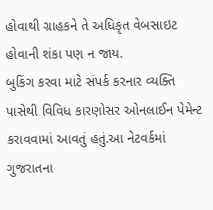હોવાથી ગ્રાહકને તે અધિકૃત વેબસાઇટ હોવાની શંકા પણ ન જાય.
બુકિંગ કરવા માટે સંપર્ક કરનાર વ્યક્તિ પાસેથી વિવિધ કારણોસર ઓનલાઈન પેમેન્ટ કરાવવામાં આવતું હતું.આ નેટવર્કમાં ગુજરાતના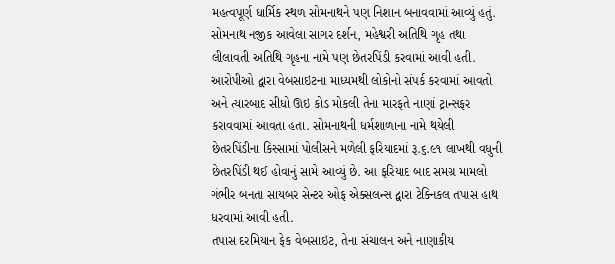મહત્વપૂર્ણ ધાર્મિક સ્થળ સોમનાથને પણ નિશાન બનાવવામાં આવ્યું હતું. સોમનાથ નજીક આવેલા સાગર દર્શન, મહેશ્વરી અતિથિ ગૃહ તથા લીલાવતી અતિથિ ગૃહના નામે પણ છેતરપિંડી કરવામાં આવી હતી.
આરોપીઓ દ્વારા વેબસાઇટના માધ્યમથી લોકોનો સંપર્ક કરવામાં આવતો અને ત્યારબાદ સીધો ઊઇ કોડ મોકલી તેના મારફતે નાણાં ટ્રાન્સફર કરાવવામાં આવતા હતા. સોમનાથની ધર્મશાળાના નામે થયેલી છેતરપિંડીના કિસ્સામાં પોલીસને મળેલી ફરિયાદમાં રૂ.૬.૯૧ લાખથી વધુની છેતરપિંડી થઈ હોવાનું સામે આવ્યું છે. આ ફરિયાદ બાદ સમગ્ર મામલો ગંભીર બનતા સાયબર સેન્ટર ઓફ એક્સલન્સ દ્વારા ટેક્નિકલ તપાસ હાથ ધરવામાં આવી હતી.
તપાસ દરમિયાન ફેક વેબસાઇટ, તેના સંચાલન અને નાણાકીય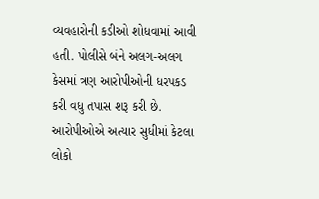વ્યવહારોની કડીઓ શોધવામાં આવી હતી. પોલીસે બંને અલગ-અલગ કેસમાં ત્રણ આરોપીઓની ધરપકડ કરી વધુ તપાસ શરૂ કરી છે. આરોપીઓએ અત્યાર સુધીમાં કેટલા લોકો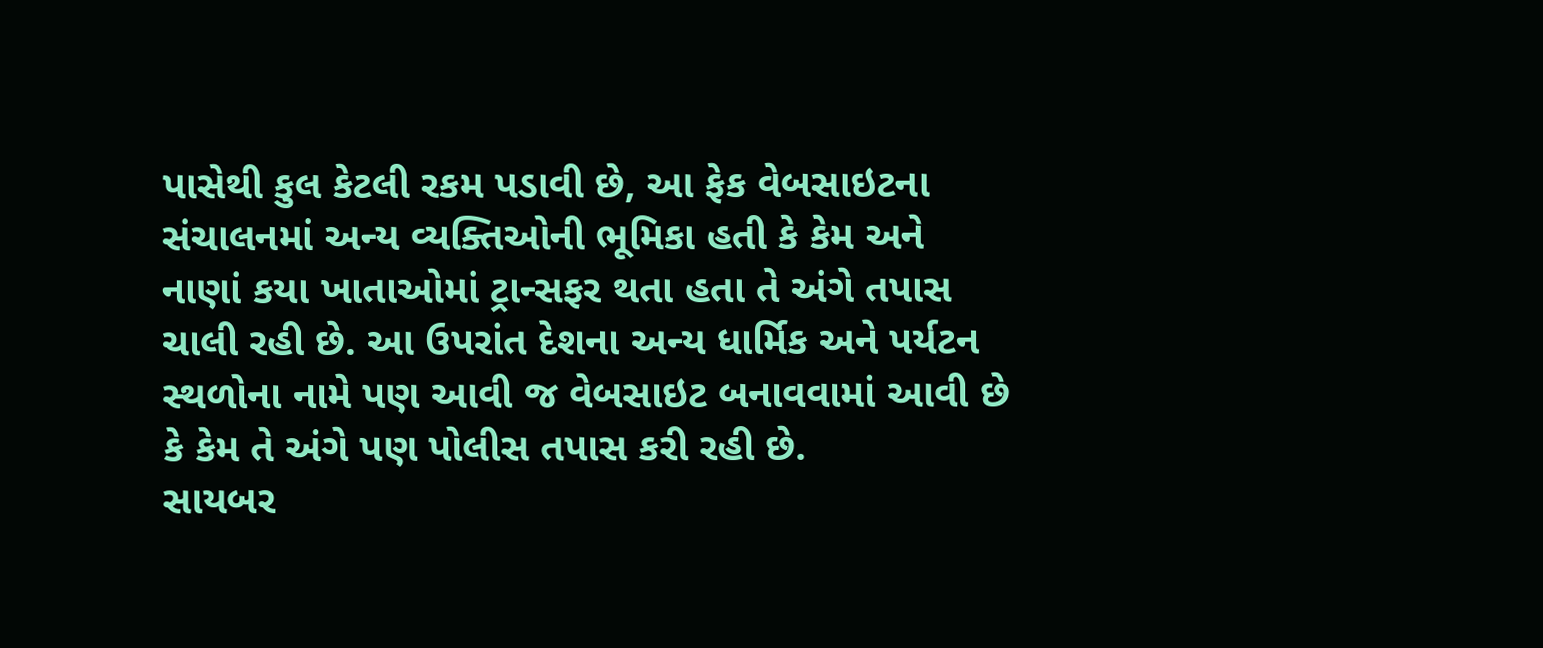પાસેથી કુલ કેટલી રકમ પડાવી છે, આ ફેક વેબસાઇટના સંચાલનમાં અન્ય વ્યક્તિઓની ભૂમિકા હતી કે કેમ અને નાણાં કયા ખાતાઓમાં ટ્રાન્સફર થતા હતા તે અંગે તપાસ ચાલી રહી છે. આ ઉપરાંત દેશના અન્ય ધાર્મિક અને પર્યટન સ્થળોના નામે પણ આવી જ વેબસાઇટ બનાવવામાં આવી છે કે કેમ તે અંગે પણ પોલીસ તપાસ કરી રહી છે.
સાયબર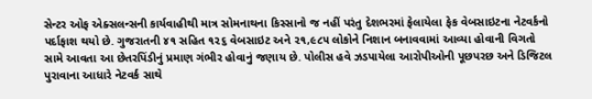સેન્ટર ઓફ એક્સલન્સની કાર્યવાહીથી માત્ર સોમનાથના કિસ્સાનો જ નહીં પરંતુ દેશભરમાં ફેલાયેલા ફેક વેબસાઇટના નેટવર્કનો પર્દાફાશ થયો છે. ગુજરાતની ૪૧ સહિત ૧૨૬ વેબસાઇટ અને ૨૧,૯૮૫ લોકોને નિશાન બનાવવામાં આવ્યા હોવાની વિગતો સામે આવતા આ છેતરપિંડીનું પ્રમાણ ગંભીર હોવાનું જણાય છે. પોલીસ હવે ઝડપાયેલા આરોપીઓની પૂછપરછ અને ડિજિટલ પુરાવાના આધારે નેટવર્ક સાથે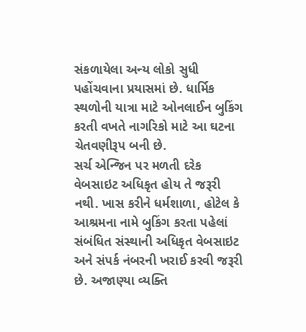સંકળાયેલા અન્ય લોકો સુધી પહોંચવાના પ્રયાસમાં છે. ધાર્મિક સ્થળોની યાત્રા માટે ઓનલાઈન બુકિંગ કરતી વખતે નાગરિકો માટે આ ઘટના ચેતવણીરૂપ બની છે.
સર્ચ એન્જિન પર મળતી દરેક વેબસાઇટ અધિકૃત હોય તે જરૂરી નથી. ખાસ કરીને ધર્મશાળા, હોટેલ કે આશ્રમના નામે બુકિંગ કરતા પહેલાં સંબંધિત સંસ્થાની અધિકૃત વેબસાઇટ અને સંપર્ક નંબરની ખરાઈ કરવી જરૂરી છે. અજાણ્યા વ્યક્તિ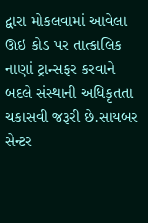દ્વારા મોકલવામાં આવેલા ઊઇ કોડ પર તાત્કાલિક નાણાં ટ્રાન્સફર કરવાને બદલે સંસ્થાની અધિકૃતતા ચકાસવી જરૂરી છે.સાયબર સેન્ટર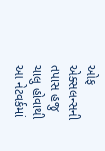ઓફ એક્સલન્સની તપાસ હજુ ચાલુ હોવાથી આ નેટવર્કમાં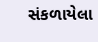સંકળાયેલા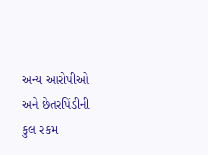અન્ય આરોપીઓ અને છેતરપિંડીની કુલ રકમ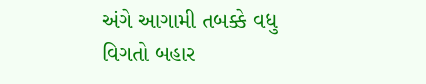અંગે આગામી તબક્કે વધુ વિગતો બહાર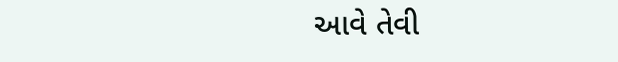આવે તેવી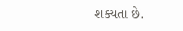શક્યતા છે.